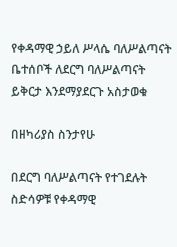የቀዳማዊ ኃይለ ሥላሴ ባለሥልጣናት ቤተሰቦች ለደርግ ባለሥልጣናት ይቅርታ እንደማያደርጉ አስታወቁ

በዘካሪያስ ስንታየሁ

በደርግ ባለሥልጣናት የተገደሉት ስድሳዎቹ የቀዳማዊ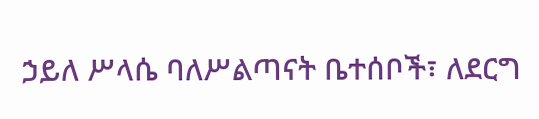ኃይለ ሥላሴ ባለሥልጣናት ቤተሰቦች፣ ለደርግ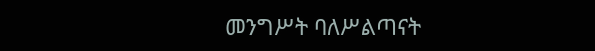መንግሥት ባለሥልጣናት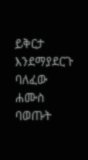ይቅርታ እንደማያደርጉ ባለፈው ሐሙስ ባወጡት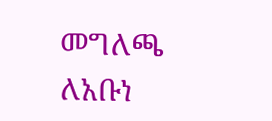መግለጫ ለአቡነ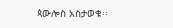ጳውሎስ አስታወቁ፡፡